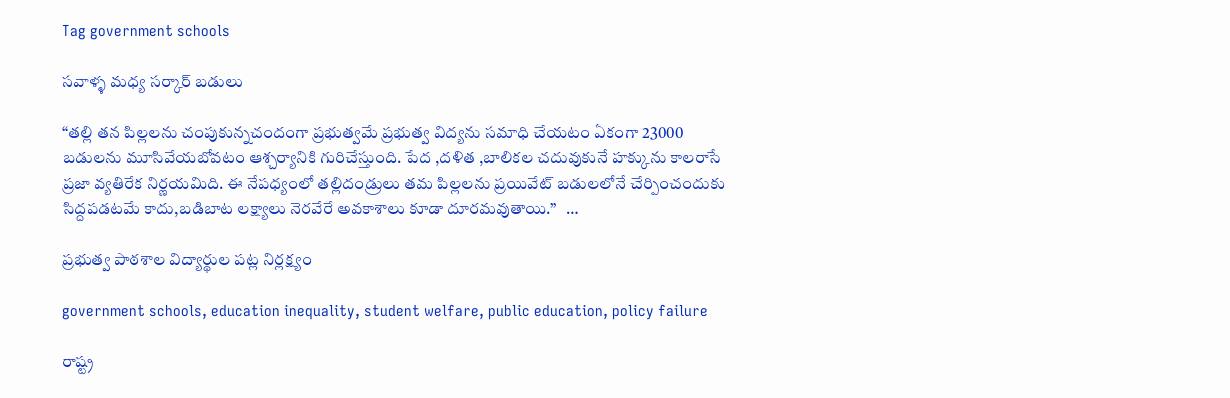Tag government schools

సవాళ్ళ మధ్య సర్కార్ బడులు

“తల్లి తన పిల్లలను చంపుకున్నచందంగా ప్రభుత్వమే ప్రభుత్వ విద్యను సమాధి చేయటం ఏకంగా 23000 బడులను మూసివేయబోవటం ఆశ్చర్యానికి గురిచేస్తుంది. పేద ,దళిత ,బాలికల చదువుకునే హక్కును కాలరాసే ప్రజా వ్యతిరేక నిర్ణయమిది. ఈ నేపధ్యంలో తల్లిదండ్రులు తమ పిల్లలను ప్రయివేట్ బడులలోనే చేర్పించందుకు సిద్దపడటమే కాదు,బడిబాట లక్ష్యాలు నెరవేరే అవకాశాలు కూడా దూరమవుతాయి.”   …

ప్రభుత్వ పాఠశాల విద్యార్థుల పట్ల నిర్లక్ష్యం

government schools, education inequality, student welfare, public education, policy failure

రాష్ట్ర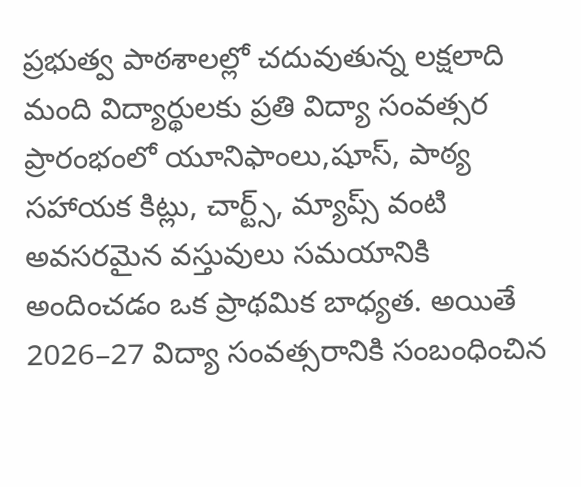ప్రభుత్వ పాఠశాలల్లో చదువుతున్న లక్షలాది మంది విద్యార్థులకు ప్రతి విద్యా సంవత్సర ప్రారంభంలో యూనిఫాంలు,షూస్, పాఠ్య సహాయక కిట్లు, చార్ట్స్, మ్యాప్స్ వంటి అవసరమైన వస్తువులు సమయానికి అందించడం ఒక ప్రాథమిక బాధ్యత. అయితే 2026–27 విద్యా సంవత్సరానికి సంబంధించిన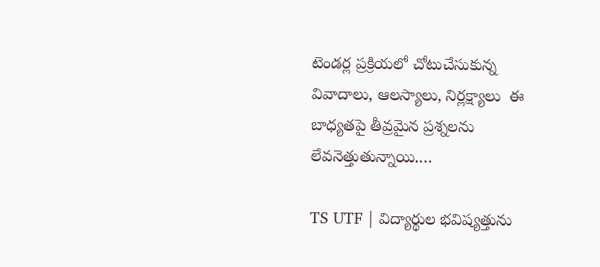టెండర్ల ప్రక్రియలో చోటుచేసుకున్న వివాదాలు, ఆలస్యాలు, నిర్లక్ష్యాలు  ఈ బాధ్యతపై తీవ్రమైన ప్రశ్నలను లేవనెత్తుతున్నాయి.…

TS UTF | విద్యార్థుల భవిష్యత్తును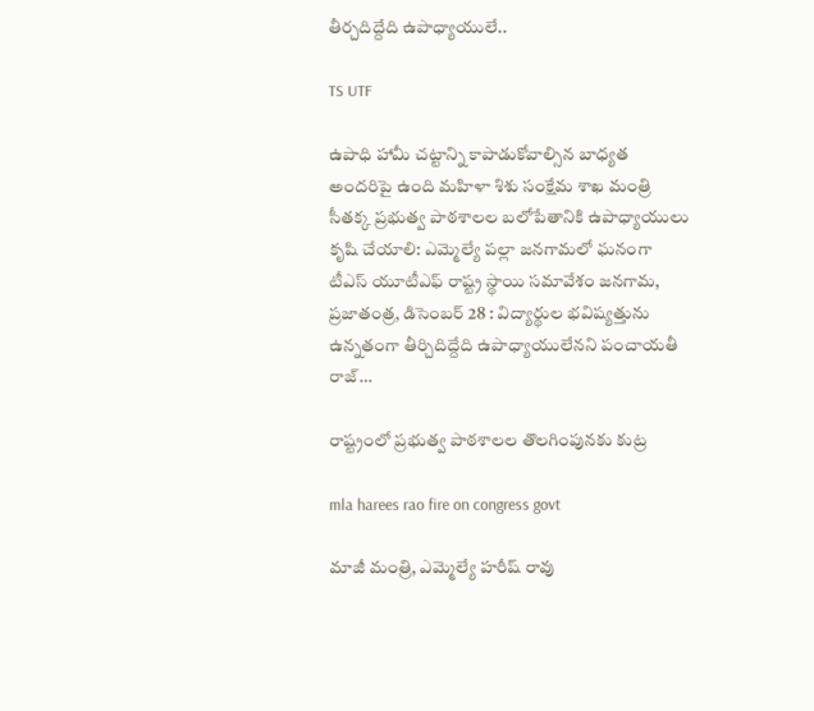తీర్చ‌దిద్దేది ఉపాధ్యాయులే..

TS UTF

ఉపాధి హామీ చట్టాన్ని కాపాడుకోవాల్సిన బాధ్యత అందరిపై ఉంది మ‌హిళా శిశు సంక్షేమ శాఖ‌ మంత్రి సీతక్క ప్రభుత్వ పాఠశాలల బలోపేతానికి ఉపాధ్యాయులు కృషి చేయాలి: ఎమ్మెల్యే పల్లా జనగామలో ఘనంగా టీఎస్ యూటీఎఫ్ రాష్ట్ర స్థాయి సమావేశం జనగామ, ప్రజాతంత్ర, డిసెంబర్ 28 : విద్యార్థుల భ‌విష్య‌త్తును ఉన్న‌తంగా తీర్చిదిద్దేది ఉపాధ్యాయులేన‌ని పంచాయతీ రాజ్…

రాష్ట్రంలో ప్ర‌భుత్వ పాఠ‌శాల‌ల తొల‌గింపున‌కు కుట్ర‌

mla harees rao fire on congress govt

మాజీ మంత్రి, ఎమ్మెల్యే హ‌రీష్ రావు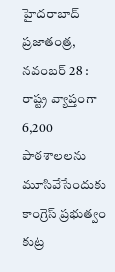హైద‌రాబాద్ ప్ర‌జాతంత్ర‌, న‌వంబ‌ర్ 28 : రాష్ట్ర వ్యాప్తంగా 6,200 పాఠశాలలను మూసివేసేందుకు కాంగ్రెస్ ప్ర‌భుత్వం కుట్ర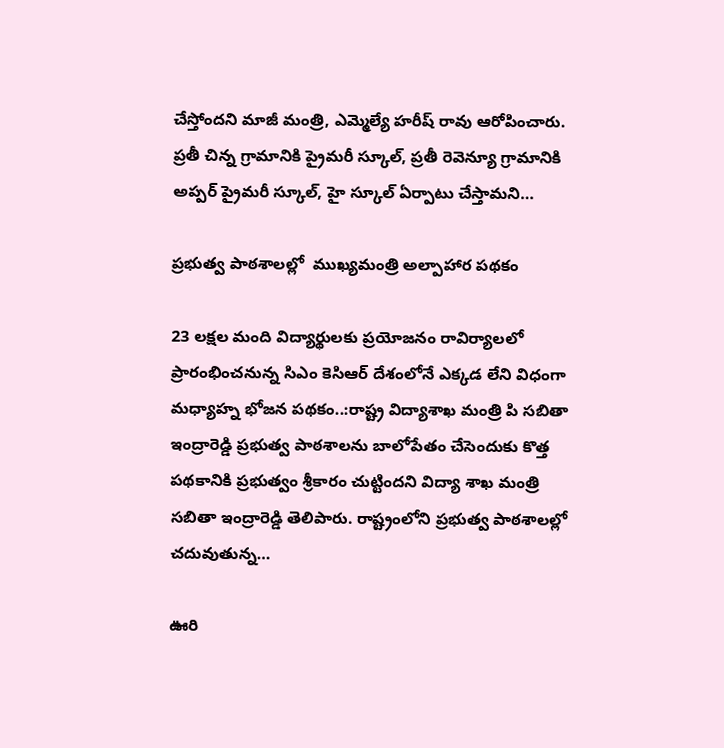చేస్తోంద‌ని మాజీ మంత్రి, ఎమ్మెల్యే హరీష్ రావు ఆరోపించారు. ప్రతీ చిన్న గ్రామానికి ప్రైమరీ స్కూల్, ప్రతీ రెవెన్యూ గ్రామానికి అప్పర్ ప్రైమరీ స్కూల్, హై స్కూల్ ఏర్పాటు చేస్తామని…

ప్రభుత్వ పాఠశాలల్లో  ముఖ్యమంత్రి అల్పాహార పథకం

23 లక్షల మంది విద్యార్థులకు ప్రయోజనం రావిర్యాలలో ప్రారంభించనున్న సిఎం కెసిఆర్‌ దేశంలోనే ఎక్కడ లేని విధంగా మధ్యాహ్న భోజన పథకం..:రాష్ట్ర విద్యాశాఖ మంత్రి పి సబితా ఇంద్రారెడ్డి ప్రభుత్వ పాఠశాలను బాలోపేతం చేసెందుకు కొత్త పథకానికి ప్రభుత్వం శ్రీకారం చుట్టిందని విద్యా శాఖ మంత్రి సబితా ఇంద్రారెడ్డి తెలిపారు. రాష్ట్రంలోని ప్రభుత్వ పాఠశాలల్లో చదువుతున్న…

ఊరి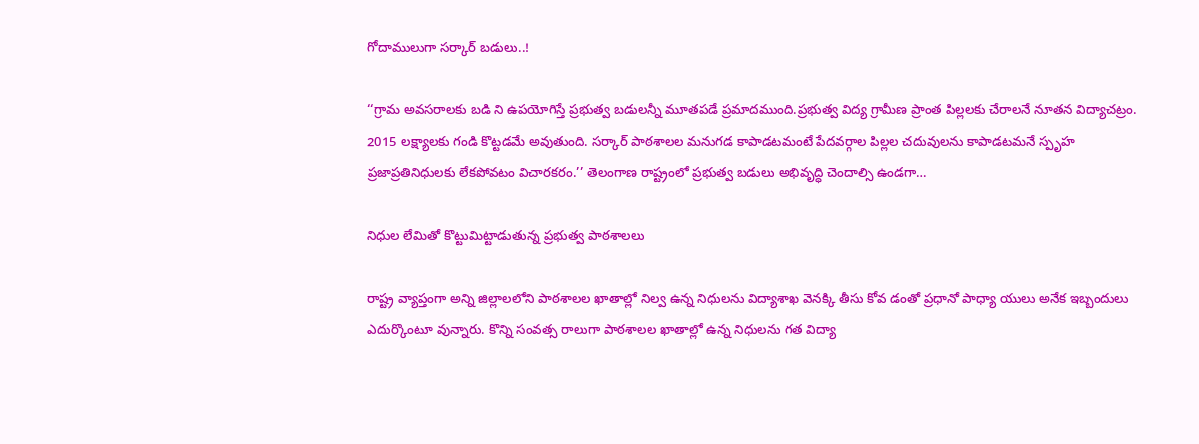గోదాములుగా సర్కార్‌ ‌బడులు..!

‘‘గ్రామ అవసరాలకు బడి ని ఉపయోగిస్తే ప్రభుత్వ బడులన్నీ మూతపడే ప్రమాదముంది.ప్రభుత్వ విద్య గ్రామీణ ప్రాంత పిల్లలకు చేరాలనే నూతన విద్యాచట్రం. 2015 లక్ష్యాలకు గండి కొట్టడమే అవుతుంది. సర్కార్‌ ‌పాఠశాలల మనుగడ కాపాడటమంటే పేదవర్గాల పిల్లల చదువులను కాపాడటమనే స్పృహ ప్రజాప్రతినిధులకు లేకపోవటం విచారకరం.’’ తెలంగాణ రాష్ట్రంలో ప్రభుత్వ బడులు అభివృద్ధి చెందాల్సి ఉండగా…

నిధుల లేమితో కొట్టుమిట్టాడుతున్న ప్రభుత్వ పాఠశాలలు

రాష్ట్ర వ్యాప్తంగా అన్ని జిల్లాలలోని పాఠశాలల ఖాతాల్లో నిల్వ ఉన్న నిధులను విద్యాశాఖ వెనక్కి తీసు కోవ డంతో ప్రధానో పాధ్యా యులు అనేక ఇబ్బందులు ఎదుర్కొంటూ వున్నారు. కొన్ని సంవత్స రాలుగా పాఠశాలల ఖాతాల్లో ఉన్న నిధులను గత విద్యా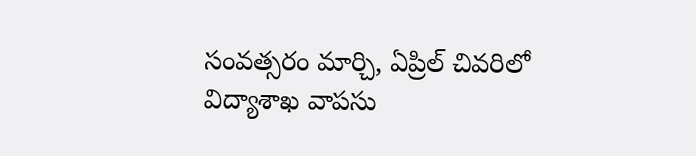సంవత్సరం మార్చి, ఏప్రిల్‌ ‌చివరిలో విద్యాశాఖ వాపసు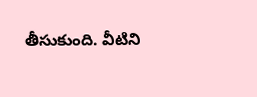తీసుకుంది. వీటిని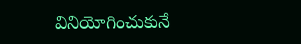వినియోగించుకునే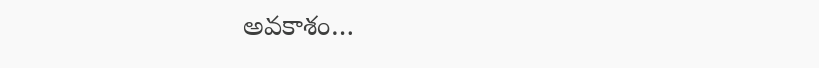అవకాశం…